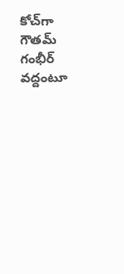కోచ్‌గా గౌతమ్ గంభీర్ వద్దంటూ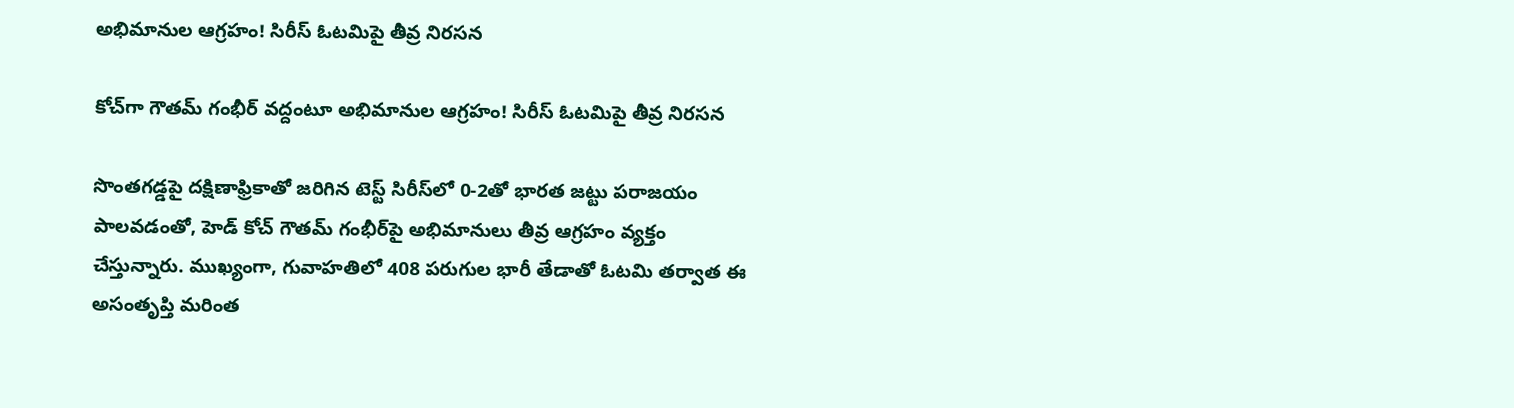అభిమానుల ఆగ్రహం! సిరీస్ ఓటమిపై తీవ్ర నిరసన

కోచ్‌గా గౌతమ్ గంభీర్ వద్దంటూ అభిమానుల ఆగ్రహం! సిరీస్ ఓటమిపై తీవ్ర నిరసన

సొంతగడ్డపై దక్షిణాఫ్రికాతో జరిగిన టెస్ట్ సిరీస్‌లో 0-2తో భారత జట్టు పరాజయం పాలవడంతో, హెడ్ కోచ్ గౌతమ్ గంభీర్‌పై అభిమానులు తీవ్ర ఆగ్రహం వ్యక్తం చేస్తున్నారు. ముఖ్యంగా, గువాహతిలో 408 పరుగుల భారీ తేడాతో ఓటమి తర్వాత ఈ అసంతృప్తి మరింత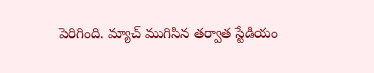పెరిగింది. మ్యాచ్ ముగిసిన తర్వాత స్టేడియం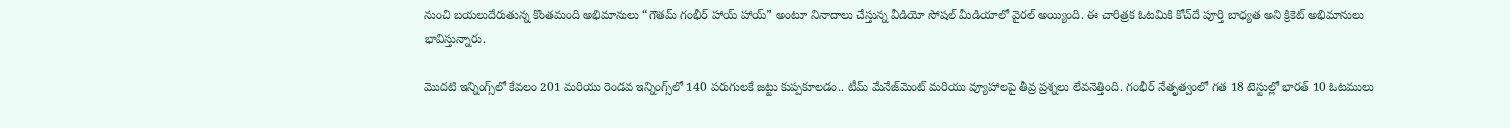నుంచి బయలుదేరుతున్న కొంతమంది అభిమానులు “గౌతమ్ గంభీర్ హాయ్ హాయ్” అంటూ నినాదాలు చేస్తున్న వీడియో సోషల్ మీడియాలో వైరల్ అయ్యింది. ఈ చారిత్రక ఓటమికి కోచ్‌దే పూర్తి బాధ్యత అని క్రికెట్ అభిమానులు భావిస్తున్నారు.

మొదటి ఇన్నింగ్స్‌లో కేవలం 201 మరియు రెండవ ఇన్నింగ్స్‌లో 140 పరుగులకే జట్టు కుప్పకూలడం.. టీమ్ మేనేజ్‌మెంట్ మరియు వ్యూహాలపై తీవ్ర ప్రశ్నలు లేవనెత్తింది. గంభీర్ నేతృత్వంలో గత 18 టెస్టుల్లో భారత్ 10 ఓటములు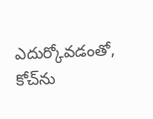ఎదుర్కోవడంతో, కోచ్‌ను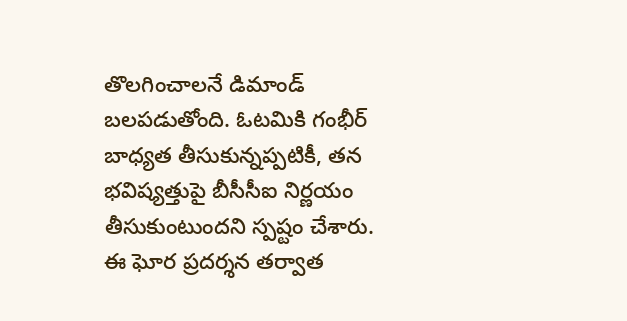తొలగించాలనే డిమాండ్ బలపడుతోంది. ఓటమికి గంభీర్ బాధ్యత తీసుకున్నప్పటికీ, తన భవిష్యత్తుపై బీసీసీఐ నిర్ణయం తీసుకుంటుందని స్పష్టం చేశారు. ఈ ఘోర ప్రదర్శన తర్వాత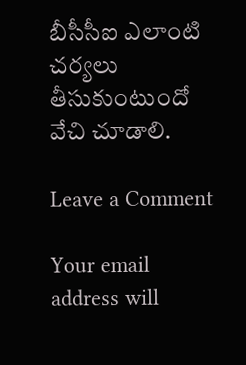బీసీసీఐ ఎలాంటి చర్యలు తీసుకుంటుందో వేచి చూడాలి.

Leave a Comment

Your email address will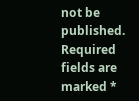not be published. Required fields are marked *